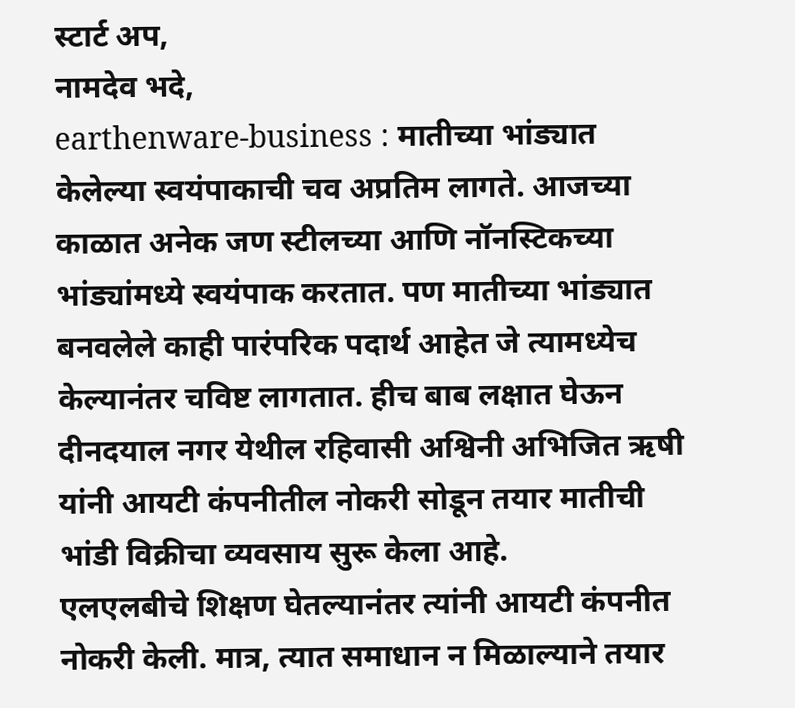स्टार्ट अप,
नामदेव भदे,
earthenware-business : मातीच्या भांड्यात केलेल्या स्वयंपाकाची चव अप्रतिम लागते. आजच्या काळात अनेक जण स्टीलच्या आणि नॉनस्टिकच्या भांड्यांमध्ये स्वयंपाक करतात. पण मातीच्या भांड्यात बनवलेले काही पारंपरिक पदार्थ आहेत जे त्यामध्येच केल्यानंतर चविष्ट लागतात. हीच बाब लक्षात घेऊन दीनदयाल नगर येथील रहिवासी अश्विनी अभिजित ऋषी यांनी आयटी कंपनीतील नोकरी सोडून तयार मातीची भांडी विक्रीचा व्यवसाय सुरू केला आहे.
एलएलबीचे शिक्षण घेतल्यानंतर त्यांनी आयटी कंपनीत नोकरी केली. मात्र, त्यात समाधान न मिळाल्याने तयार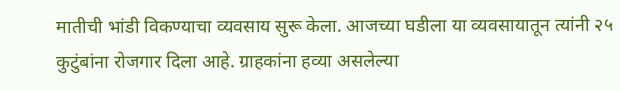मातीची भांडी विकण्याचा व्यवसाय सुरू केला. आजच्या घडीला या व्यवसायातून त्यांनी २५ कुटुंबांना रोजगार दिला आहे. ग्राहकांना हव्या असलेल्या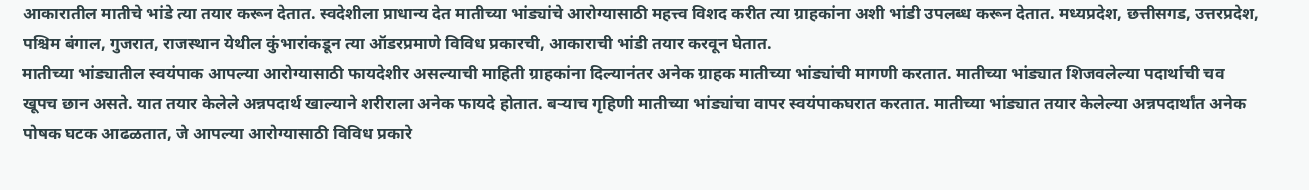आकारातील मातीचे भांडे त्या तयार करून देतात. स्वदेशीला प्राधान्य देत मातीच्या भांड्यांचे आरोग्यासाठी महत्त्व विशद करीत त्या ग्राहकांना अशी भांडी उपलब्ध करून देतात. मध्यप्रदेश, छत्तीसगड, उत्तरप्रदेश, पश्चिम बंगाल, गुजरात, राजस्थान येथील कुंभारांकडून त्या ऑडरप्रमाणे विविध प्रकारची, आकाराची भांडी तयार करवून घेतात.
मातीच्या भांड्यातील स्वयंपाक आपल्या आरोग्यासाठी फायदेशीर असल्याची माहिती ग्राहकांना दिल्यानंतर अनेक ग्राहक मातीच्या भांड्यांची मागणी करतात. मातीच्या भांड्यात शिजवलेल्या पदार्थाची चव खूपच छान असते. यात तयार केलेले अन्नपदार्थ खाल्याने शरीराला अनेक फायदे होतात. बऱ्याच गृहिणी मातीच्या भांड्यांचा वापर स्वयंपाकघरात करतात. मातीच्या भांड्यात तयार केलेल्या अन्नपदार्थांत अनेक पोषक घटक आढळतात, जे आपल्या आरोग्यासाठी विविध प्रकारे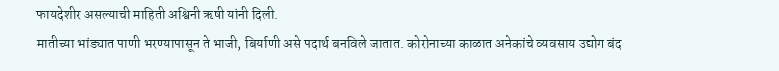फायदेशीर असल्याची माहिती अश्विनी ऋषी यांनी दिली.
मातीच्या भांड्यात पाणी भरण्यापासून ते भाजी, बिर्याणी असे पदार्थ बनविले जातात. कोरोनाच्या काळात अनेकांचे व्यवसाय उद्योग बंद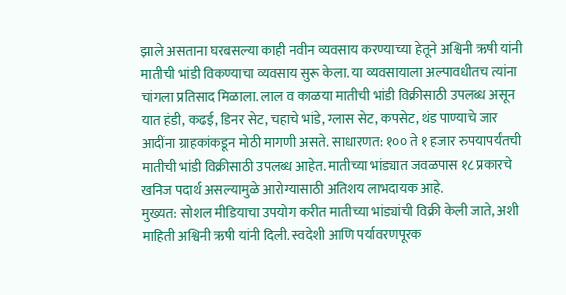झाले असताना घरबसल्या काही नवीन व्यवसाय करण्याच्या हेतूने अश्विनी ऋषी यांनी मातीची भांडी विकण्याचा व्यवसाय सुरू केला. या व्यवसायाला अल्पावधीतच त्यांना चांगला प्रतिसाद मिळाला. लाल व काळया मातीची भांडी विक्रीसाठी उपलब्ध असून यात हंडी, कढई, डिनर सेट, चहाचे भांडे, ग्लास सेट, कपसेट, थंड पाण्याचे जार आदींना ग्राहकांकडून मोठी मागणी असते. साधारणत: १०० ते १ हजार रुपयापर्यंतची मातीची भांडी विक्रीसाठी उपलब्ध आहेत. मातीच्या भांड्यात जवळपास १८ प्रकारचे खनिज पदार्थ असल्यामुळे आरोग्यासाठी अतिशय लाभदायक आहे.
मुख्यत: सोशल मीडियाचा उपयोग करीत मातीच्या भांड्यांची विक्री केली जाते, अशी माहिती अश्विनी ऋषी यांनी दिली. स्वदेशी आणि पर्यावरणपूरक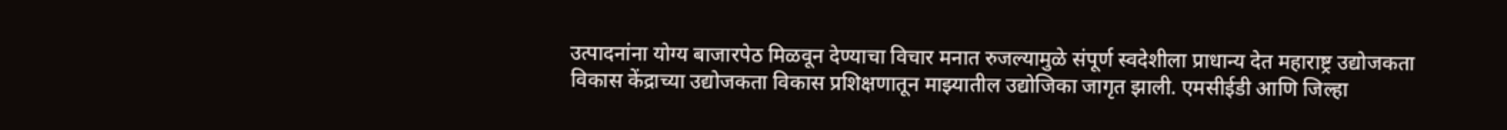उत्पादनांना योग्य बाजारपेठ मिळवून देण्याचा विचार मनात रुजल्यामुळे संपूर्ण स्वदेशीला प्राधान्य देत महाराष्ट्र उद्योजकता विकास केंद्राच्या उद्योजकता विकास प्रशिक्षणातून माझ्यातील उद्योजिका जागृत झाली. एमसीईडी आणि जिल्हा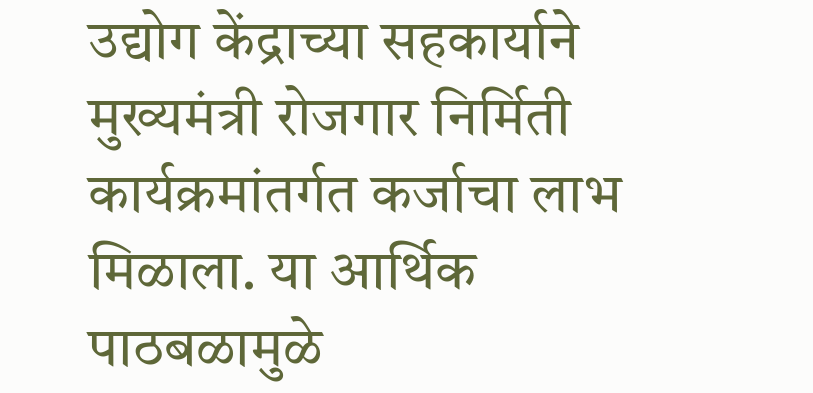उद्योग केंद्राच्या सहकार्याने मुख्यमंत्री रोजगार निर्मिती कार्यक्रमांतर्गत कर्जाचा लाभ मिळाला. या आर्थिक पाठबळामुळे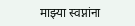माझ्या स्वप्नांना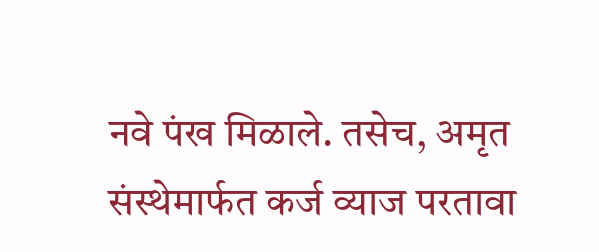नवे पंख मिळाले. तसेच, अमृत संस्थेमार्फत कर्ज व्याज परतावा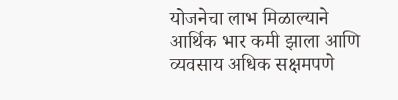योजनेचा लाभ मिळाल्याने आर्थिक भार कमी झाला आणि व्यवसाय अधिक सक्षमपणे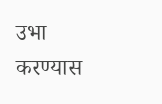उभा करण्यास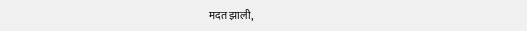मदत झाली,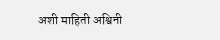अशी माहिती अश्विनी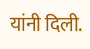यांनी दिली.